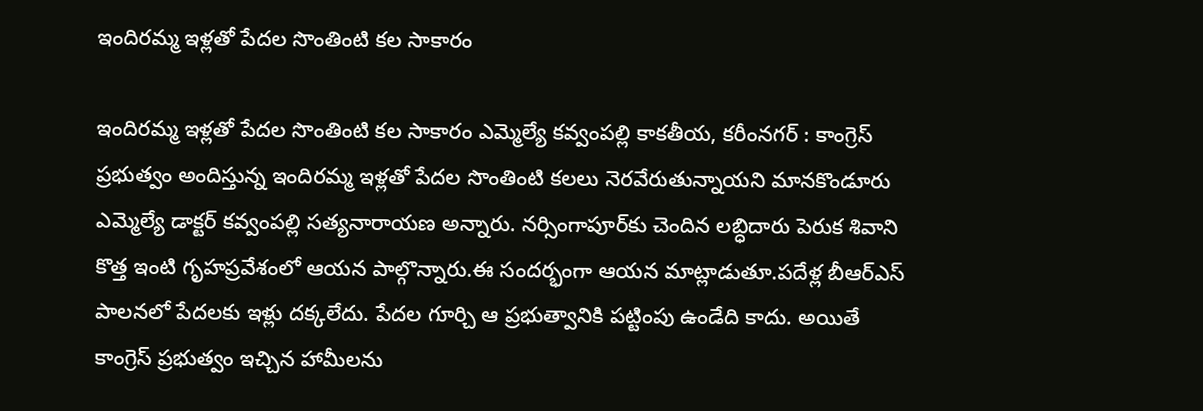ఇందిరమ్మ ఇళ్లతో పేదల సొంతింటి కల సాకారం

ఇందిరమ్మ ఇళ్లతో పేదల సొంతింటి కల సాకారం ఎమ్మెల్యే కవ్వంపల్లి కాకతీయ, కరీంనగర్ : కాంగ్రెస్ ప్రభుత్వం అందిస్తున్న ఇందిరమ్మ ఇళ్లతో పేదల సొంతింటి కలలు నెరవేరుతున్నాయని మానకొండూరు ఎమ్మెల్యే డాక్టర్ కవ్వంపల్లి సత్యనారాయణ అన్నారు. నర్సింగాపూర్‌కు చెందిన లబ్ధిదారు పెరుక శివాని కొత్త ఇంటి గృహప్రవేశంలో ఆయన పాల్గొన్నారు.ఈ సందర్భంగా ఆయన మాట్లాడుతూ.పదేళ్ల బీఆర్ఎస్ పాలనలో పేదలకు ఇళ్లు దక్కలేదు. పేదల గూర్చి ఆ ప్రభుత్వానికి పట్టింపు ఉండేది కాదు. అయితే కాంగ్రెస్ ప్రభుత్వం ఇచ్చిన హామీలను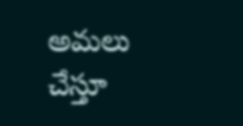అమలు చేస్తూ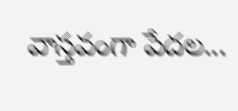వాస్తవంగా పేదల...